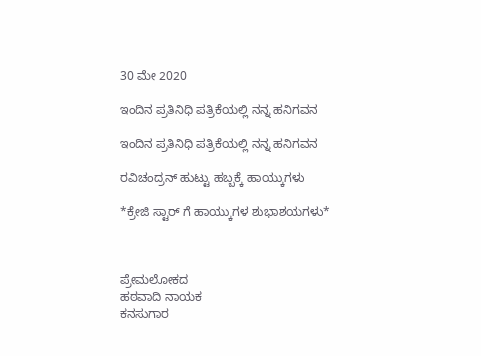30 ಮೇ 2020

ಇಂದಿನ ಪ್ರತಿನಿಧಿ ಪತ್ರಿಕೆಯಲ್ಲಿ ನನ್ನ ಹನಿಗವನ

ಇಂದಿನ ಪ್ರತಿನಿಧಿ ಪತ್ರಿಕೆಯಲ್ಲಿ ನನ್ನ ಹನಿಗವನ

ರವಿಚಂದ್ರನ್ ಹುಟ್ಟು ಹಬ್ಬಕ್ಕೆ ಹಾಯ್ಕುಗಳು

*ಕ್ರೇಜಿ ಸ್ಟಾರ್ ಗೆ ಹಾಯ್ಕುಗಳ ಶುಭಾಶಯಗಳು*



ಪ್ರೇಮಲೋಕದ
ಹಠವಾದಿ ನಾಯಕ
ಕನಸುಗಾರ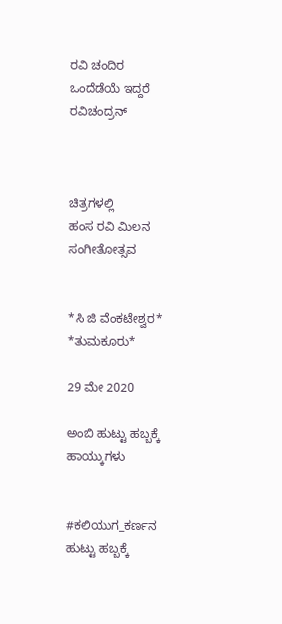ರವಿ ಚಂದಿರ
ಒಂದೆಡೆಯೆ ಇದ್ದರೆ
ರವಿಚಂದ್ರನ್



ಚಿತ್ರಗಳಲ್ಲಿ
ಹಂಸ ರವಿ ಮಿಲನ
ಸಂಗೀತೋತ್ಸವ


*ಸಿ‌ ಜಿ ವೆಂಕಟೇಶ್ವರ*
*ತುಮಕೂರು*

29 ಮೇ 2020

ಅಂಬಿ ಹುಟ್ಟು ಹಬ್ಬಕ್ಕೆ ಹಾಯ್ಕುಗಳು


#ಕಲಿಯುಗ_ಕರ್ಣನ
ಹುಟ್ಟು ಹಬ್ಬಕ್ಕೆ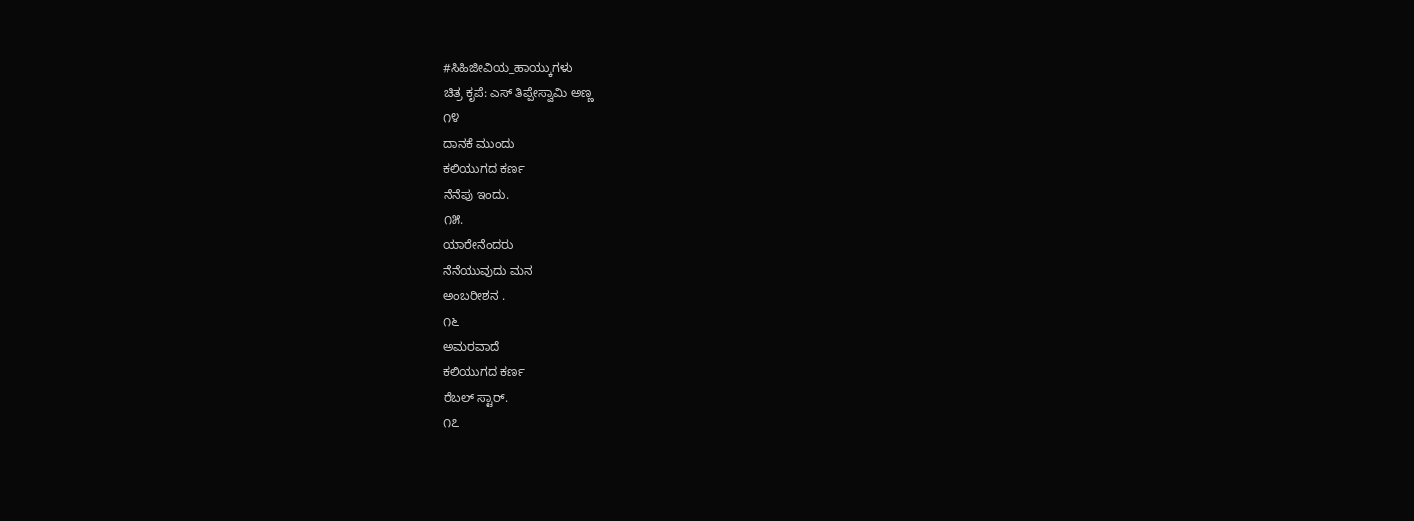#ಸಿಹಿಜೀವಿಯ_ಹಾಯ್ಕುಗಳು
ಚಿತ್ರ ಕೃಪೆ: ಎಸ್ ತಿಪ್ಪೇಸ್ವಾಮಿ ಅಣ್ಣ
೧೪
ದಾನಕೆ ಮುಂದು
ಕಲಿಯುಗದ ಕರ್ಣ
ನೆನೆಪು ಇಂದು.
೧೫.
ಯಾರೇನೆಂದರು
ನೆನೆಯುವುದು ಮನ
ಅಂಬರೀಶನ .
೧೬
ಅಮರವಾದೆ
ಕಲಿಯುಗದ ಕರ್ಣ
ರೆಬಲ್ ಸ್ಟಾರ್.
೧೭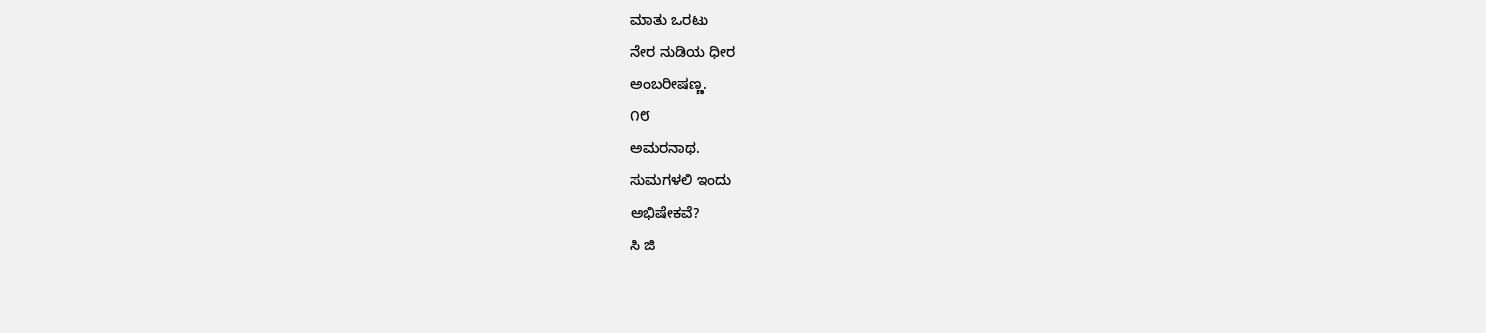ಮಾತು ಒರಟು
ನೇರ ನುಡಿಯ ಧೀರ
ಅಂಬರೀಷಣ್ಣ.
೧೮
ಅಮರನಾಥ.
ಸುಮಗಳಲಿ ಇಂದು
ಅಭಿಷೇಕವೆ?
ಸಿ‌ ಜಿ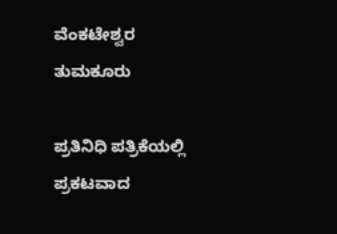ವೆಂಕಟೇಶ್ವರ
ತುಮಕೂರು

ಪ್ರತಿನಿಧಿ ಪತ್ರಿಕೆಯಲ್ಲಿ ಪ್ರಕಟವಾದ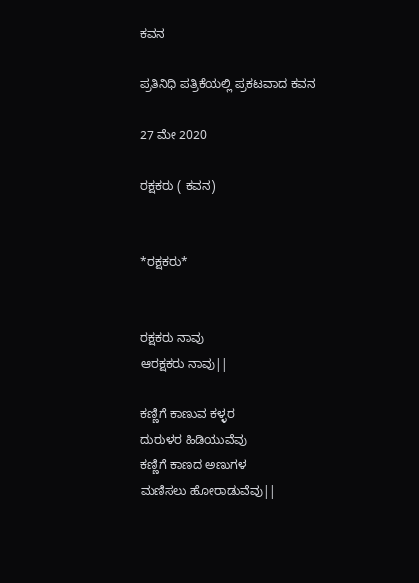ಕವನ

ಪ್ರತಿನಿಧಿ ಪತ್ರಿಕೆಯಲ್ಲಿ ಪ್ರಕಟವಾದ ಕವನ

27 ಮೇ 2020

ರಕ್ಷಕರು ( ಕವನ)


*ರಕ್ಷಕರು*


ರಕ್ಷಕರು ನಾವು
ಆರಕ್ಷಕರು ನಾವು||

ಕಣ್ಣಿಗೆ ಕಾಣುವ ಕಳ್ಳರ
ದುರುಳರ ಹಿಡಿಯುವೆವು
ಕಣ್ಣಿಗೆ ಕಾಣದ ಅಣುಗಳ
ಮಣಿಸಲು ಹೋರಾಡುವೆವು||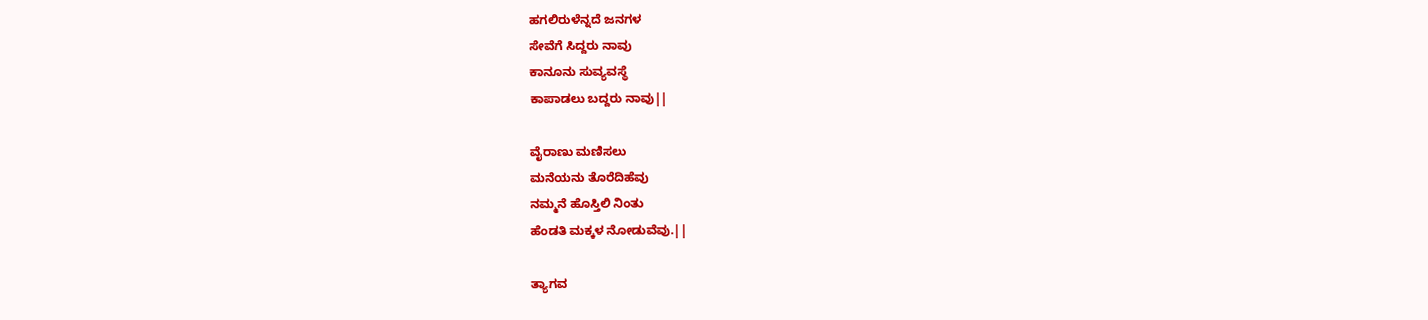ಹಗಲಿರುಳೆನ್ನದೆ ಜನಗಳ
ಸೇವೆಗೆ ಸಿದ್ದರು ನಾವು
ಕಾನೂನು ಸುವ್ಯವಸ್ಥೆ
ಕಾಪಾಡಲು ಬದ್ದರು ನಾವು||

ವೈರಾಣು ಮಣಿಸಲು
ಮನೆಯನು ತೊರೆದಿಹೆವು
ನಮ್ಮನೆ ಹೊಸ್ತಿಲಿ ನಿಂತು
ಹೆಂಡತಿ ಮಕ್ಕಳ ನೋಡುವೆವು.||

ತ್ಯಾಗವ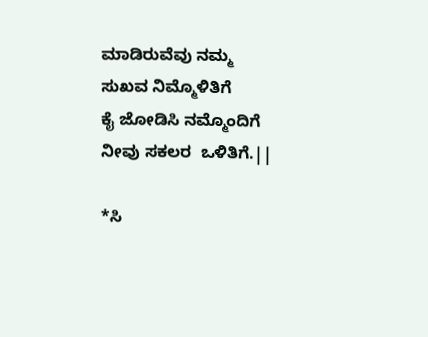ಮಾಡಿರುವೆವು ನಮ್ಮ
ಸುಖವ ನಿಮ್ಮೊಳಿತಿಗೆ
ಕೈ ಜೋಡಿಸಿ ನಮ್ಮೊಂದಿಗೆ
ನೀವು ಸಕಲರ  ಒಳಿತಿಗೆ.||

*ಸಿ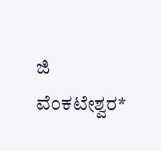ಜಿ ವೆಂಕಟೇಶ್ವರ*